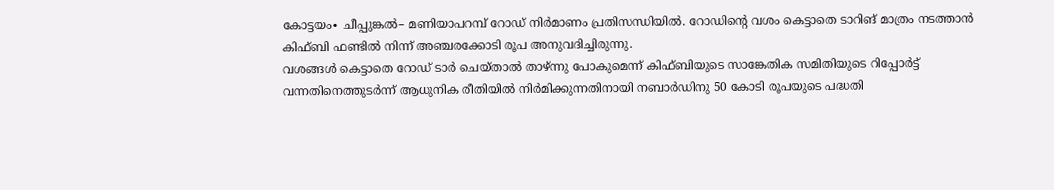കോട്ടയം∙ ചീപ്പുങ്കൽ– മണിയാപറമ്പ് റോഡ് നിർമാണം പ്രതിസന്ധിയിൽ. റോഡിന്റെ വശം കെട്ടാതെ ടാറിങ് മാത്രം നടത്താൻ കിഫ്ബി ഫണ്ടിൽ നിന്ന് അഞ്ചരക്കോടി രൂപ അനുവദിച്ചിരുന്നു.
വശങ്ങൾ കെട്ടാതെ റോഡ് ടാർ ചെയ്താൽ താഴ്ന്നു പോകുമെന്ന് കിഫ്ബിയുടെ സാങ്കേതിക സമിതിയുടെ റിപ്പോർട്ട് വന്നതിനെത്തുടർന്ന് ആധുനിക രീതിയിൽ നിർമിക്കുന്നതിനായി നബാർഡിനു 50 കോടി രൂപയുടെ പദ്ധതി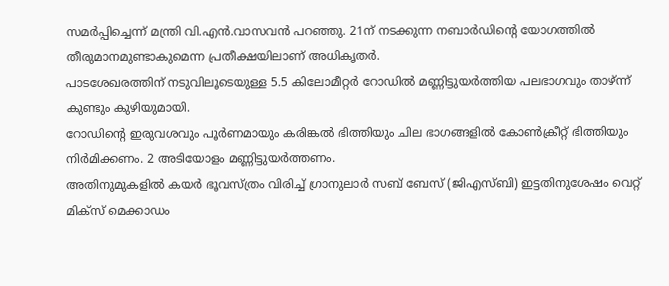സമർപ്പിച്ചെന്ന് മന്ത്രി വി.എൻ.വാസവൻ പറഞ്ഞു. 21ന് നടക്കുന്ന നബാർഡിന്റെ യോഗത്തിൽ തീരുമാനമുണ്ടാകുമെന്ന പ്രതീക്ഷയിലാണ് അധികൃതർ.
പാടശേഖരത്തിന് നടുവിലൂടെയുള്ള 5.5 കിലോമീറ്റർ റോഡിൽ മണ്ണിട്ടുയർത്തിയ പലഭാഗവും താഴ്ന്ന് കുണ്ടും കുഴിയുമായി.
റോഡിന്റെ ഇരുവശവും പൂർണമായും കരിങ്കൽ ഭിത്തിയും ചില ഭാഗങ്ങളിൽ കോൺക്രീറ്റ് ഭിത്തിയും നിർമിക്കണം. 2 അടിയോളം മണ്ണിട്ടുയർത്തണം.
അതിനുമുകളിൽ കയർ ഭൂവസ്ത്രം വിരിച്ച് ഗ്രാനുലാർ സബ് ബേസ് (ജിഎസ്ബി) ഇട്ടതിനുശേഷം വെറ്റ് മിക്സ് മെക്കാഡം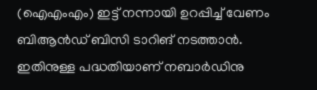(ഐഎംഎം) ഇട്ട് നന്നായി ഉറപ്പിച്ച് വേണം ബിആൻഡ് ബിസി ടാറിങ് നടത്താൻ. ഇതിനുള്ള പദ്ധതിയാണ് നബാർഡിനു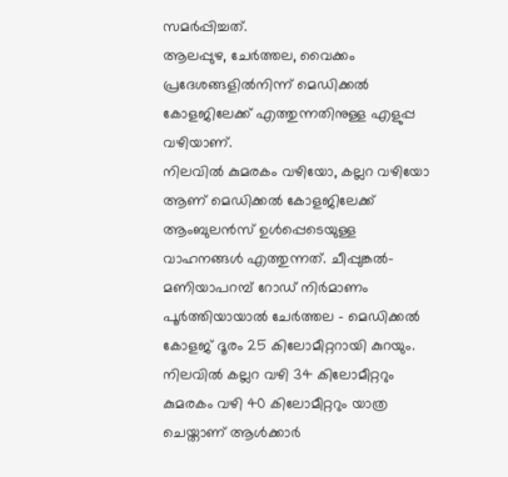സമർപ്പിച്ചത്.
ആലപ്പുഴ, ചേർത്തല, വൈക്കം പ്രദേശങ്ങളിൽനിന്ന് മെഡിക്കൽ കോളജിലേക്ക് എത്തുന്നതിനുള്ള എളുപ്പ വഴിയാണ്.
നിലവിൽ കുമരകം വഴിയോ, കല്ലറ വഴിയോ ആണ് മെഡിക്കൽ കോളജിലേക്ക് ആംബുലൻസ് ഉൾപ്പെടെയുള്ള വാഹനങ്ങൾ എത്തുന്നത്. ചീപ്പുങ്കൽ– മണിയാപറമ്പ് റോഡ് നിർമാണം പൂർത്തിയായാൽ ചേർത്തല – മെഡിക്കൽ കോളജ് ദൂരം 25 കിലോമീറ്ററായി കുറയും.
നിലവിൽ കല്ലറ വഴി 34 കിലോമീറ്ററും കുമരകം വഴി 40 കിലോമീറ്ററും യാത്ര ചെയ്താണ് ആൾക്കാർ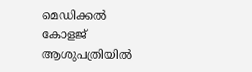മെഡിക്കൽ കോളജ് ആശുപത്രിയിൽ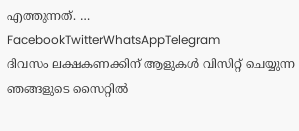എത്തുന്നത്. … FacebookTwitterWhatsAppTelegram
ദിവസം ലക്ഷകണക്കിന് ആളുകൾ വിസിറ്റ് ചെയ്യുന്ന ഞങ്ങളുടെ സൈറ്റിൽ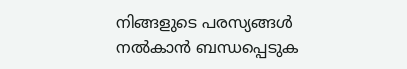നിങ്ങളുടെ പരസ്യങ്ങൾ നൽകാൻ ബന്ധപ്പെടുക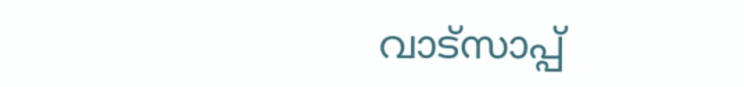വാട്സാപ്പ്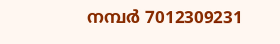നമ്പർ 7012309231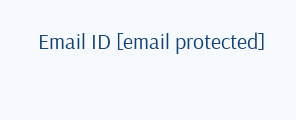Email ID [email protected]